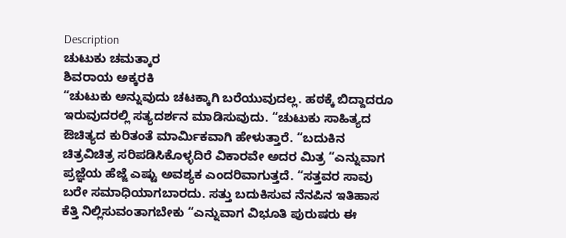Description
ಚುಟುಕು ಚಮತ್ಕಾರ
ಶಿವರಾಯ ಅಕ್ಕರಕಿ
“ಚುಟುಕು ಅನ್ನುವುದು ಚಟಕ್ಕಾಗಿ ಬರೆಯುವುದಲ್ಲ. ಹಠಕ್ಕೆ ಬಿದ್ದಾದರೂ ಇರುವುದರಲ್ಲಿ ಸತ್ಯದರ್ಶನ ಮಾಡಿಸುವುದು. “ಚುಟುಕು ಸಾಹಿತ್ಯದ ಔಚಿತ್ಯದ ಕುರಿತಂತೆ ಮಾರ್ಮಿಕವಾಗಿ ಹೇಳುತ್ತಾರೆ. “ಬದುಕಿನ ಚಿತ್ರವಿಚಿತ್ರ ಸರಿಪಡಿಸಿಕೊಳ್ಳದಿರೆ ವಿಕಾರವೇ ಅದರ ಮಿತ್ರ “ಎನ್ನುವಾಗ ಪ್ರಜ್ಞೆಯ ಹೆಜ್ಜೆ ಎಷ್ಟು ಅವಶ್ಯಕ ಎಂದರಿವಾಗುತ್ತದೆ. “ಸತ್ತವರ ಸಾವು ಬರೇ ಸಮಾಧಿಯಾಗಬಾರದು. ಸತ್ತು ಬದುಕಿಸುವ ನೆನಪಿನ ಇತಿಹಾಸ ಕೆತ್ತಿ ನಿಲ್ಲಿಸುವಂತಾಗಬೇಕು “ಎನ್ನುವಾಗ ವಿಭೂತಿ ಪುರುಷರು ಈ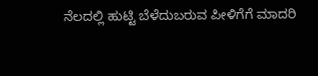ನೆಲದಲ್ಲಿ ಹುಟ್ಟಿ ಬೆಳೆದುಬರುವ ಪೀಳಿಗೆಗೆ ಮಾದರಿ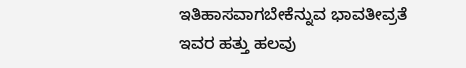ಇತಿಹಾಸವಾಗಬೇಕೆನ್ನುವ ಭಾವತೀವ್ರತೆ ಇವರ ಹತ್ತು ಹಲವು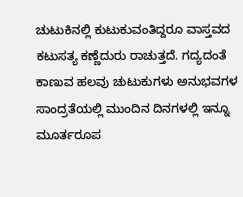ಚುಟುಕಿನಲ್ಲಿ ಕುಟುಕುವಂತಿದ್ದರೂ ವಾಸ್ತವದ ಕಟುಸತ್ಯ ಕಣ್ಣೆದುರು ರಾಚುತ್ತದೆ. ಗದ್ಯದಂತೆ ಕಾಣುವ ಹಲವು ಚುಟುಕುಗಳು ಅನುಭವಗಳ ಸಾಂದ್ರತೆಯಲ್ಲಿ ಮುಂದಿನ ದಿನಗಳಲ್ಲಿ ಇನ್ನೂ ಮೂರ್ತರೂಪ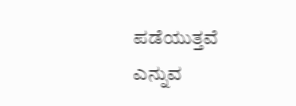ಪಡೆಯುತ್ತವೆ ಎನ್ನುವ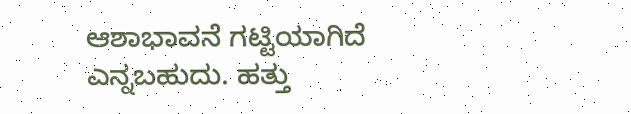ಆಶಾಭಾವನೆ ಗಟ್ಟಿಯಾಗಿದೆ ಎನ್ನಬಹುದು. ಹತ್ತು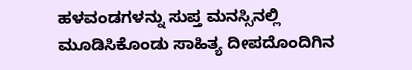ಹಳವಂಡಗಳನ್ನು ಸುಪ್ತ ಮನಸ್ಸಿನಲ್ಲಿ ಮೂಡಿಸಿಕೊಂಡು ಸಾಹಿತ್ಯ ದೀಪದೊಂದಿಗಿನ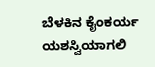ಬೆಳಕಿನ ಕೈಂಕರ್ಯ ಯಶಸ್ವಿಯಾಗಲಿ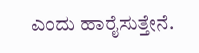ಎಂದು ಹಾರೈಸುತ್ತೇನೆ.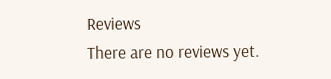Reviews
There are no reviews yet.